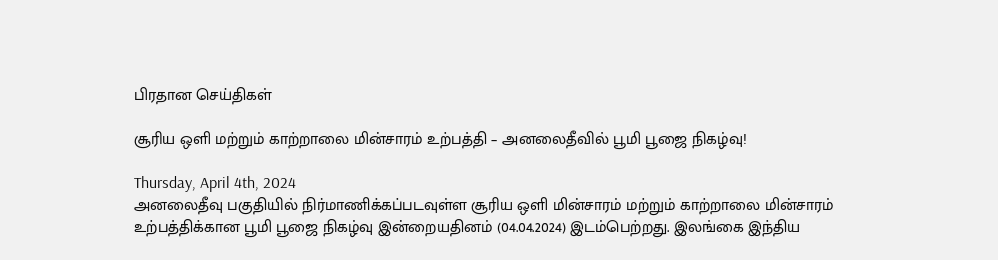பிரதான செய்திகள்

சூரிய ஒளி மற்றும் காற்றாலை மின்சாரம் உற்பத்தி – அனலைதீவில் பூமி பூஜை நிகழ்வு!

Thursday, April 4th, 2024
அனலைதீவு பகுதியில் நிர்மாணிக்கப்படவுள்ள சூரிய ஒளி மின்சாரம் மற்றும் காற்றாலை மின்சாரம் உற்பத்திக்கான பூமி பூஜை நிகழ்வு இன்றையதினம் (04.04.2024) இடம்பெற்றது. இலங்கை இந்திய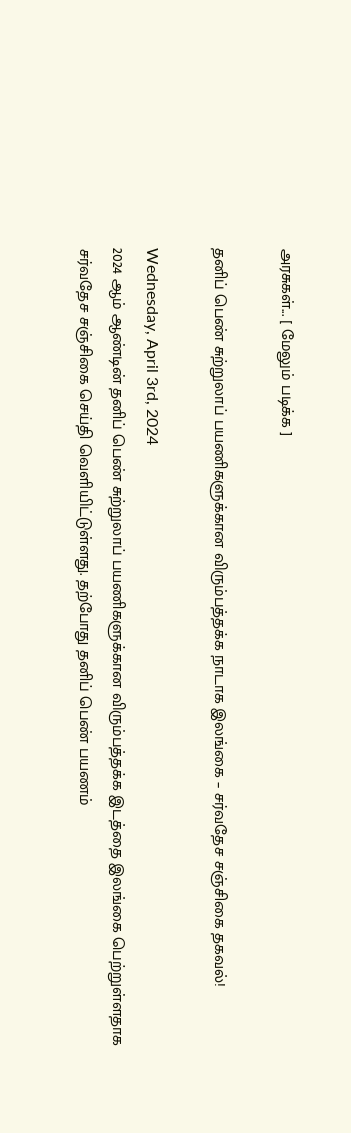அரசுகள்... [ மேலும் படிக்க ]

தனிப் பெண் சுற்றுலாப் பயணிகளுக்கான விரும்பத்தக்க நாடாக இலங்கை – சர்வதேச சஞ்சிகை தகவல்!

Wednesday, April 3rd, 2024
2024 ஆம் ஆண்டின் தனிப் பெண் சுற்றுலாப் பயணிகளுக்கான விரும்பத்தக்க இடத்தை இலங்கை பெற்றுள்ளதாக சர்வதேச சஞ்சிகை செய்தி வெளியிட்டுள்ளது. தற்போது தனிப் பெண் பயணம்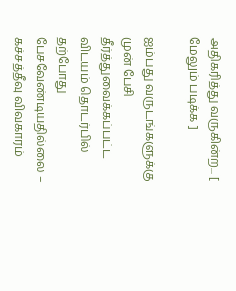அதிகரித்து வருகின்ற... [ மேலும் படிக்க ]

ஐம்பது வருடங்களுக்கு முன் பேசி தீர்த்துவைக்கப்பட்ட விடயம் தொடர்பில் தற்போது பேசவேண்டியதில்லை – கச்சத்தீவு விவகாரம்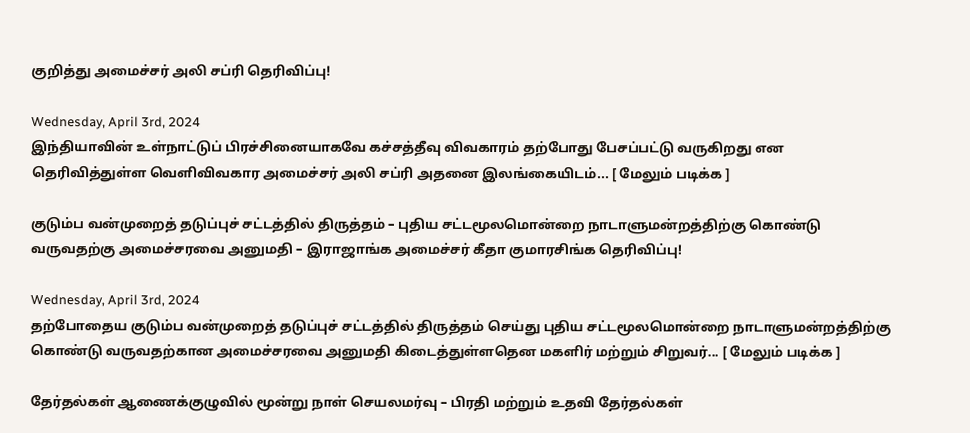குறித்து அமைச்சர் அலி சப்ரி தெரிவிப்பு!

Wednesday, April 3rd, 2024
இந்தியாவின் உள்நாட்டுப் பிரச்சினையாகவே கச்சத்தீவு விவகாரம் தற்போது பேசப்பட்டு வருகிறது என தெரிவித்துள்ள வெளிவிவகார அமைச்சர் அலி சப்ரி அதனை இலங்கையிடம்... [ மேலும் படிக்க ]

குடும்ப வன்முறைத் தடுப்புச் சட்டத்தில் திருத்தம் – புதிய சட்டமூலமொன்றை நாடாளுமன்றத்திற்கு கொண்டு வருவதற்கு அமைச்சரவை அனுமதி – இராஜாங்க அமைச்சர் கீதா குமாரசிங்க தெரிவிப்பு!

Wednesday, April 3rd, 2024
தற்போதைய குடும்ப வன்முறைத் தடுப்புச் சட்டத்தில் திருத்தம் செய்து புதிய சட்டமூலமொன்றை நாடாளுமன்றத்திற்கு கொண்டு வருவதற்கான அமைச்சரவை அனுமதி கிடைத்துள்ளதென மகளிர் மற்றும் சிறுவர்... [ மேலும் படிக்க ]

தேர்தல்கள் ஆணைக்குழுவில் மூன்று நாள் செயலமர்வு – பிரதி மற்றும் உதவி தேர்தல்கள்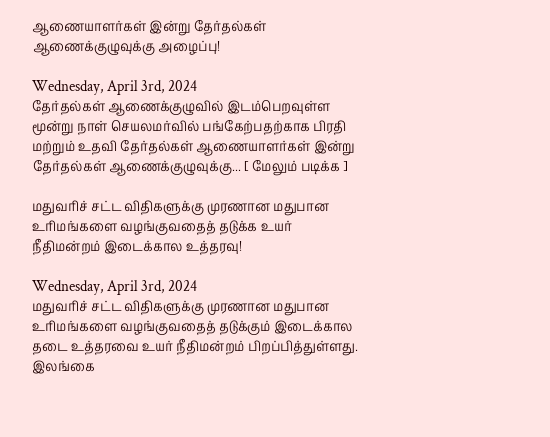ஆணையாளர்கள் இன்று தேர்தல்கள் ஆணைக்குழுவுக்கு அழைப்பு!

Wednesday, April 3rd, 2024
தேர்தல்கள் ஆணைக்குழுவில் இடம்பெறவுள்ள மூன்று நாள் செயலமர்வில் பங்கேற்பதற்காக பிரதி மற்றும் உதவி தேர்தல்கள் ஆணையாளர்கள் இன்று தேர்தல்கள் ஆணைக்குழுவுக்கு... [ மேலும் படிக்க ]

மதுவரிச் சட்ட விதிகளுக்கு முரணான மதுபான உரிமங்களை வழங்குவதைத் தடுக்க உயர் நீதிமன்றம் இடைக்கால உத்தரவு!

Wednesday, April 3rd, 2024
மதுவரிச் சட்ட விதிகளுக்கு முரணான மதுபான உரிமங்களை வழங்குவதைத் தடுக்கும் இடைக்கால தடை உத்தரவை உயர் நீதிமன்றம் பிறப்பித்துள்ளது. இலங்கை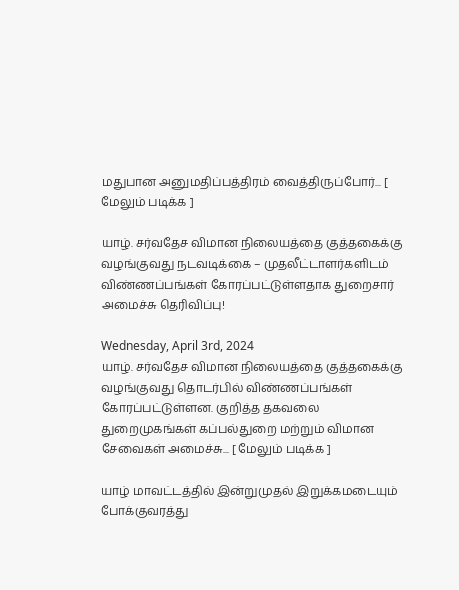மதுபான அனுமதிப்பத்திரம் வைத்திருப்போர்... [ மேலும் படிக்க ]

யாழ். சர்வதேச விமான நிலையத்தை குத்தகைக்கு வழங்குவது நடவடிக்கை – முதலீட்டாளர்களிடம் விண்ணப்பங்கள் கோரப்பட்டுள்ளதாக துறைசார் அமைச்சு தெரிவிப்பு!

Wednesday, April 3rd, 2024
யாழ். சர்வதேச விமான நிலையத்தை குத்தகைக்கு வழங்குவது தொடர்பில் விண்ணப்பங்கள் கோரப்பட்டுள்ளன. குறித்த தகவலை துறைமுகங்கள் கப்பல்துறை மற்றும் விமான சேவைகள் அமைச்சு... [ மேலும் படிக்க ]

யாழ் மாவட்டத்தில் இன்றுமுதல் இறுக்கமடையும் போக்குவரத்து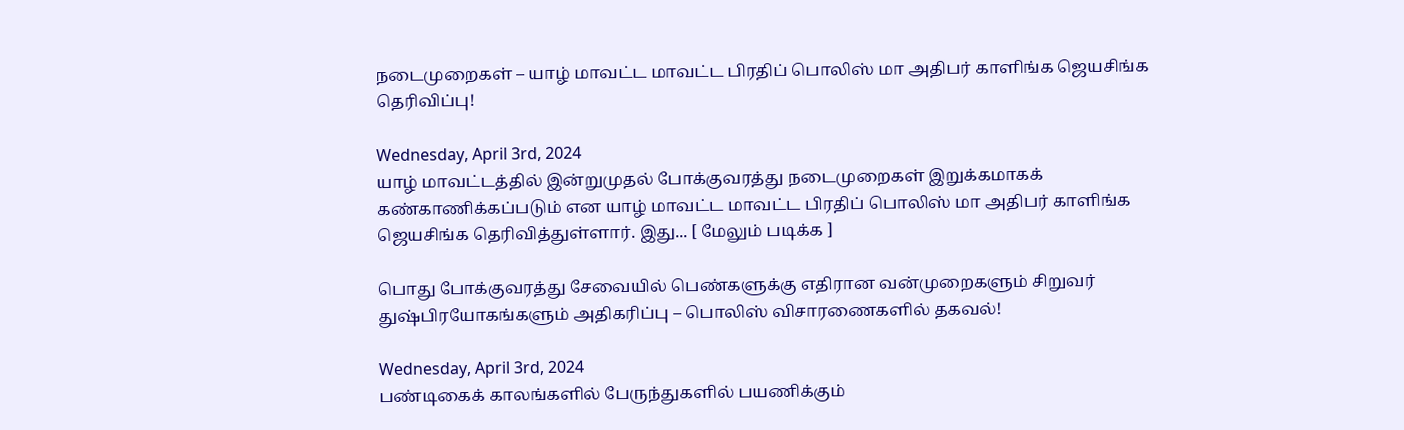நடைமுறைகள் – யாழ் மாவட்ட மாவட்ட பிரதிப் பொலிஸ் மா அதிபர் காளிங்க ஜெயசிங்க தெரிவிப்பு!

Wednesday, April 3rd, 2024
யாழ் மாவட்டத்தில் இன்றுமுதல் போக்குவரத்து நடைமுறைகள் இறுக்கமாகக் கண்காணிக்கப்படும் என யாழ் மாவட்ட மாவட்ட பிரதிப் பொலிஸ் மா அதிபர் காளிங்க ஜெயசிங்க தெரிவித்துள்ளார். இது... [ மேலும் படிக்க ]

பொது போக்குவரத்து சேவையில் பெண்களுக்கு எதிரான வன்முறைகளும் சிறுவர் துஷ்பிரயோகங்களும் அதிகரிப்பு – பொலிஸ் விசாரணைகளில் தகவல்!

Wednesday, April 3rd, 2024
பண்டிகைக் காலங்களில் பேருந்துகளில் பயணிக்கும்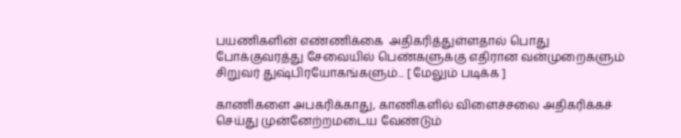பயணிகளின் எண்ணிக்கை  அதிகரித்துள்ளதால் பொது போக்குவரத்து சேவையில் பெண்களுக்கு எதிரான வன்முறைகளும் சிறுவர் துஷ்பிரயோகங்களும்... [ மேலும் படிக்க ]

காணிகளை அபகரிக்காது, காணிகளில் விளைச்சலை அதிகரிக்கச் செய்து முன்னேற்றமடைய வேண்டும்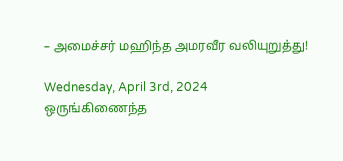– அமைச்சர் மஹிந்த அமரவீர வலியுறுத்து!

Wednesday, April 3rd, 2024
ஒருங்கிணைந்த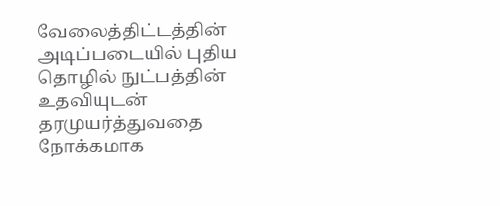வேலைத்திட்டத்தின் அடிப்படையில் புதிய தொழில் நுட்பத்தின் உதவியுடன் தரமுயர்த்துவதை நோக்கமாக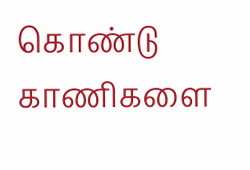கொண்டு காணிகளை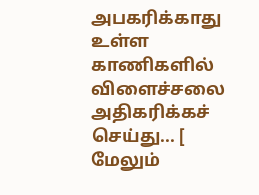அபகரிக்காது உள்ள காணிகளில் விளைச்சலை அதிகரிக்கச் செய்து... [ மேலும்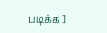படிக்க ]